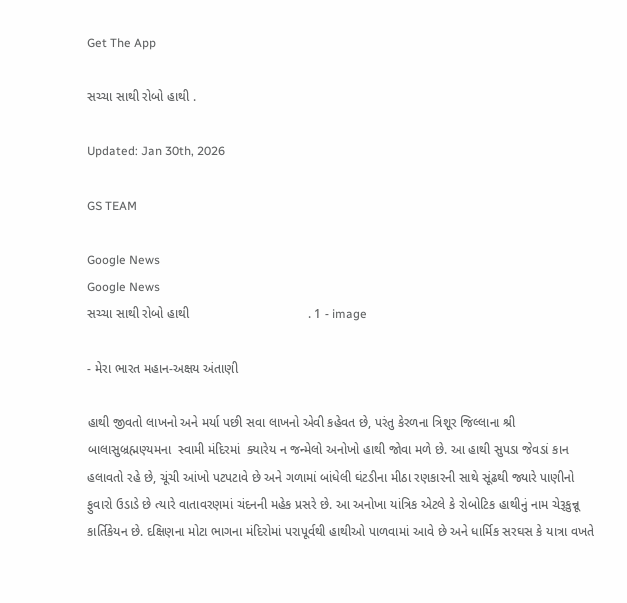Get The App

સચ્ચા સાથી રોબો હાથી .

Updated: Jan 30th, 2026

GS TEAM

Google News
Google News
સચ્ચા સાથી રોબો હાથી                                 . 1 - image

- મેરા ભારત મહાન-અક્ષય અંતાણી

હાથી જીવતો લાખનો અને મર્યા પછી સવા લાખનો એવી કહેવત છે, પરંતુ કેરળના ત્રિશૂર જિલ્લાના શ્રી બાલાસુબ્રહ્મણ્યમના  સ્વામી મંદિરમાં  ક્યારેય ન જન્મેલો અનોખો હાથી જોવા મળે છે. આ હાથી સુપડા જેવડાં કાન હલાવતો રહે છે, ચૂંચી આંખો પટપટાવે છે અને ગળામાં બાંધેલી ઘંટડીના મીઠા રણકારની સાથે સૂંઢથી જ્યારે પાણીનો ફુવારો ઉડાડે છે ત્યારે વાતાવરણમાં ચંદનની મહેક પ્રસરે છે. આ અનોખા યાંત્રિક એટલે કે રોબોટિક હાથીનું નામ ચેરૂકુન્નૂ કાર્તિકેયન છે. દક્ષિણના મોટા ભાગના મંદિરોમાં પરાપૂર્વથી હાથીઓ પાળવામાં આવે છે અને ધાર્મિક સરઘસ કે યાત્રા વખતે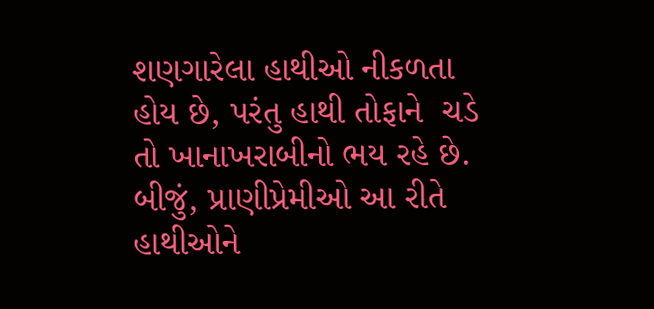શણગારેલા હાથીઓ નીકળતા હોય છે, પરંતુ હાથી તોફાને  ચડે તો ખાનાખરાબીનો ભય રહે છે. બીજું, પ્રાણીપ્રેમીઓ આ રીતે હાથીઓને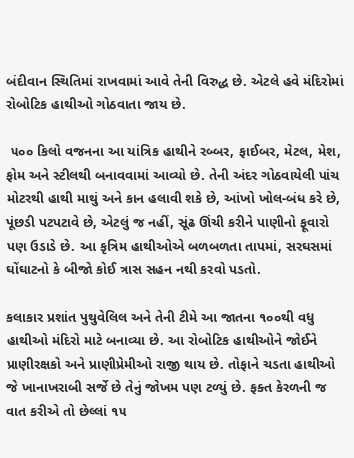બંદીવાન સ્થિતિમાં રાખવામાં આવે તેની વિરુદ્ધ છે. એટલે હવે મંદિરોમાં રોબોટિક હાથીઓ ગોઠવાતા જાય છે.

 ૫૦૦ કિલો વજનના આ યાંત્રિક હાથીને રબ્બર, ફાઈબર, મેટલ, મેશ, ફોમ અને સ્ટીલથી બનાવવામાં આવ્યો છે. તેની અંદર ગોઠવાયેલી પાંચ મોટરથી હાથી માથું અને કાન હલાવી શકે છે, આંખો ખોલ-બંધ કરે છે, પૂંછડી પટપટાવે છે, એટલું જ નહીં, સૂંઢ ઊંચી કરીને પાણીનો ફૂવારો  પણ ઉડાડે છે. આ કૃત્રિમ હાથીઓએ બળબળતા તાપમાં, સરઘસમાં ઘોંઘાટનો કે બીજો કોઈ ત્રાસ સહન નથી કરવો પડતો.

કલાકાર પ્રશાંત પુથુવેલિલ અને તેની ટીમે આ જાતના ૧૦૦થી વધુ હાથીઓ મંદિરો માટે બનાવ્યા છે. આ રોબોટિક હાથીઓને જોઈને પ્રાણીરક્ષકો અને પ્રાણીપ્રેમીઓ રાજી થાય છે. તોફાને ચડતા હાથીઓ જે ખાનાખરાબી સર્જે છે તેનું જોખમ પણ ટળ્યું છે. ફક્ત કેરળની જ વાત કરીએ તો છેલ્લાં ૧૫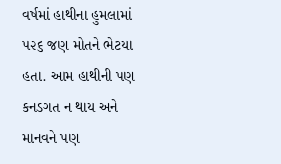વર્ષમાં હાથીના હુમલામાં ૫૨૬ જણ મોતને ભેટયા હતા. આમ હાથીની પણ કનડગત ન થાય અને માનવને પણ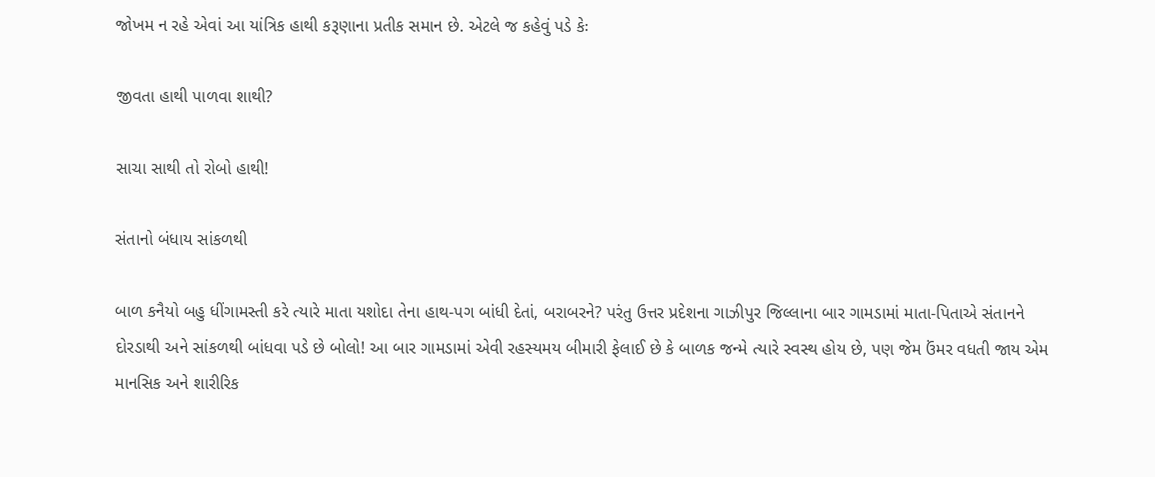જોખમ ન રહે એવાં આ યાંત્રિક હાથી કરૂણાના પ્રતીક સમાન છે. એટલે જ કહેવું પડે કેઃ

જીવતા હાથી પાળવા શાથી?

સાચા સાથી તો રોબો હાથી!

સંતાનો બંધાય સાંકળથી

બાળ કનૈયો બહુ ધીંગામસ્તી કરે ત્યારે માતા યશોદા તેના હાથ-પગ બાંધી દેતાં, બરાબરને? પરંતુ ઉત્તર પ્રદેશના ગાઝીપુર જિલ્લાના બાર ગામડામાં માતા-પિતાએ સંતાનને દોરડાથી અને સાંકળથી બાંધવા પડે છે બોલો! આ બાર ગામડામાં એવી રહસ્યમય બીમારી ફેલાઈ છે કે બાળક જન્મે ત્યારે સ્વસ્થ હોય છે, પણ જેમ ઉંમર વધતી જાય એમ માનસિક અને શારીરિક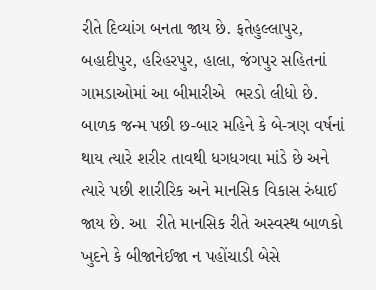રીતે દિવ્યાંગ બનતા જાય છે. ફતેહુલ્લાપુર, બહાદીપુર, હરિહરપુર, હાલા, જંગપુર સહિતનાં ગામડાઓમાં આ બીમારીએ  ભરડો લીધો છે. બાળક જન્મ પછી છ-બાર મહિને કે બે-ત્રણ વર્ષનાં થાય ત્યારે શરીર તાવથી ધગધગવા માંડે છે અને ત્યારે પછી શારીરિક અને માનસિક વિકાસ રુંધાઈ જાય છે. આ  રીતે માનસિક રીતે અસ્વસ્થ બાળકો ખુદને કે બીજાનેઈજા ન પહોંચાડી બેસે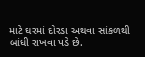માટે ઘરમાં દોરડા અથવા સાંકળથી બાંધી રાખવા પડે છે.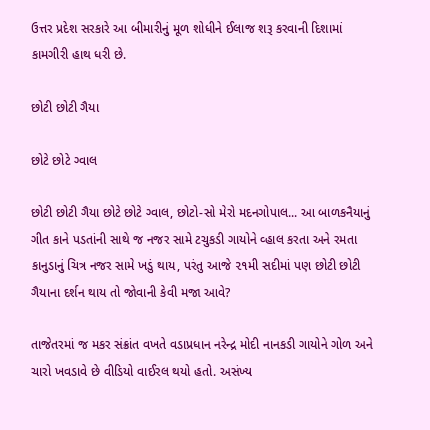ઉત્તર પ્રદેશ સરકારે આ બીમારીનું મૂળ શોધીને ઈલાજ શરૂ કરવાની દિશામાં કામગીરી હાથ ધરી છે.

છોટી છોટી ગૈયા

છોટે છોટે ગ્વાલ

છોટી છોટી ગૈયા છોટે છોટે ગ્વાલ, છોટો-સો મેરો મદનગોપાલ... આ બાળકનૈયાનું ગીત કાને પડતાંની સાથે જ નજર સામે ટચુકડી ગાયોને વ્હાલ કરતા અને રમતા કાનુડાનું ચિત્ર નજર સામે ખડું થાય, પરંતુ આજે ૨૧મી સદીમાં પણ છોટી છોટી ગૈયાના દર્શન થાય તો જોવાની કેવી મજા આવે?

તાજેતરમાં જ મકર સંક્રાંત વખતે વડાપ્રધાન નરેન્દ્ર મોદી નાનકડી ગાયોને ગોળ અને ચારો ખવડાવે છે વીડિયો વાઈરલ થયો હતો. અસંખ્ય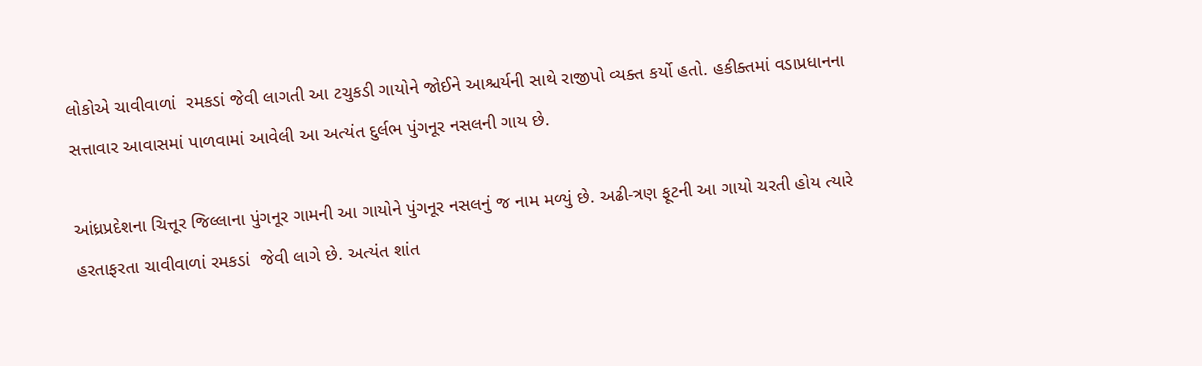લોકોએ ચાવીવાળાં  રમકડાં જેવી લાગતી આ ટચુકડી ગાયોને જોઈને આશ્ચર્યની સાથે રાજીપો વ્યક્ત કર્યો હતો. હકીક્તમાં વડાપ્રધાનના સત્તાવાર આવાસમાં પાળવામાં આવેલી આ અત્યંત દુર્લભ પુંગનૂર નસલની ગાય છે.

આંધ્રપ્રદેશના ચિત્તૂર જિલ્લાના પુંગનૂર ગામની આ ગાયોને પુંગનૂર નસલનું જ નામ મળ્યું છે. અઢી-ત્રણ ફૂટની આ ગાયો ચરતી હોય ત્યારે હરતાફરતા ચાવીવાળાં રમકડાં  જેવી લાગે છે. અત્યંત શાંત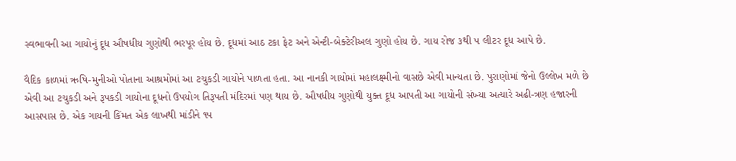સ્વભાવની આ ગાયોનું દૂધ ઔષધીય ગુણોથી ભરપૂર હોય છે. દૂધમાં આઠ ટકા ફેટ અને એન્ટી-બેક્ટેરીઅલ ગુણો હોય છે. ગાય રોજ ૩થી ૫ લીટર દૂધ આપે છે.

વૈદિક કાળમાં ઋષિ-મુનીઓ પોતાના આશ્રમોમાં આ ટચુકડી ગાયોને પાળતા હતા. આ નાનકી ગાયોમાં મહાલક્ષ્મીનો વાસછે એવી માન્યતા છે. પુરાણોમાં જેનો ઉલ્લેખ મળે છે એવી આ ટચુકડી અને રૂપકડી ગાયોના દૂધનો ઉપયોગ તિરૂપતી મંદિરમાં પણ થાય છે. ઔષધીય ગુણોથી યુક્ત દૂધ આપતી આ ગાયોની સંખ્યા અત્યારે અઢી-ત્રણ હજારની આસપાસ છે. એક ગાયની કિંમત એક લાખથી માંડીને ૧૫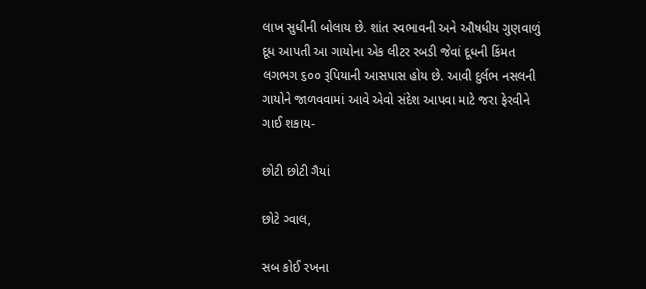લાખ સુધીની બોલાય છે. શાંત સ્વભાવની અને ઔષધીય ગુણવાળું દૂધ આપતી આ ગાયોના એક લીટર રબડી જેવાં દૂધની કિંમત લગભગ ૬૦૦ રૂપિયાની આસપાસ હોય છે. આવી દુર્લભ નસલની ગાયોને જાળવવામાં આવે એવો સંદેશ આપવા માટે જરા ફેરવીને ગાઈ શકાય-

છોટી છોટી ગૈયાં

છોટે ગ્વાલ,

સબ કોઈ રખના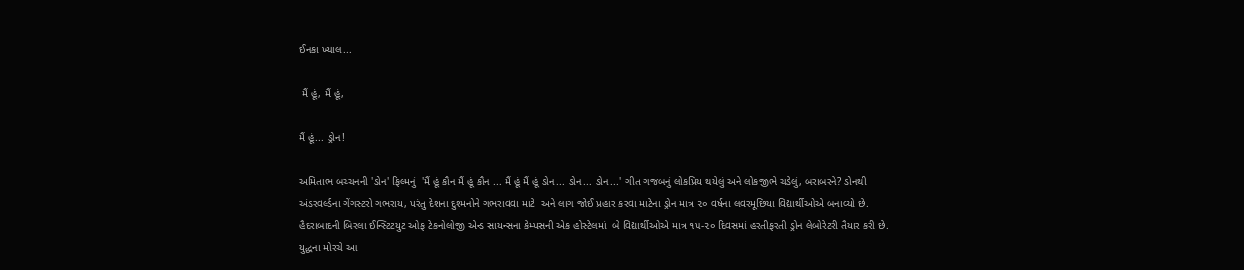ઈનકા ખ્યાલ...

 મૈં હૂં, મૈં હૂં,

મૈં હૂં... ડ્રોન!

અમિતાભ બચ્ચનની 'ડોન' ફિલ્મનું  'મૈં હૂં કૌન મૈં હૂં કૌન ... મૈં હૂં મૈં હૂં ડોન... ડોન... ડોન...' ગીત ગજબનું લોકપ્રિય થયેલું અને લોકજીભે ચડેલું, બરાબરને? ડોનથી અંડરવર્લ્ડના ગેંગસ્ટરો ગભરાય, પરંતુ દેશના દુશ્મનોને ગભરાવવા માટે  અને લાગ જોઈ પ્રહાર કરવા માટેના ડ્રોન માત્ર ૨૦ વર્ષના લવરમૂછિયા વિદ્યાર્થીઓએ બનાવ્યો છે. હૈદરાબાદની બિરલા ઈન્સ્ટિટયુટ ઓફ ટેકનોલોજી એન્ડ સાયન્સના કેમ્પસની એક હોસ્ટેલમાં  બે વિદ્યાર્થીઓએ માત્ર ૧૫-૨૦ દિવસમાં હરતીફરતી ડ્રોન લેબોરેટરી તૈયાર કરી છે. યુદ્ધના મોરચે આ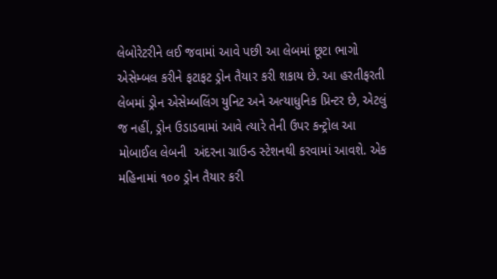લેબોરેટરીને લઈ જવામાં આવે પછી આ લેબમાં છૂટા ભાગો એસેમ્બલ કરીને ફટાફટ ડ્રોન તૈયાર કરી શકાય છે. આ હરતીફરતી લેબમાં ડ્રોન એસેમ્બલિંગ યુનિટ અને અત્યાધુનિક પ્રિન્ટર છે, એટલું જ નહીં, ડ્રોન ઉડાડવામાં આવે ત્યારે તેની ઉપર કન્ટ્રોલ આ મોબાઈલ લેબની  અંદરના ગ્રાઉન્ડ સ્ટેશનથી કરવામાં આવશે. એક મહિનામાં ૧૦૦ ડ્રોન તૈયાર કરી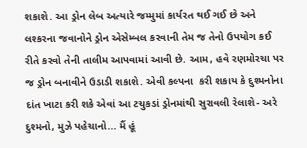શકાશે. આ ડ્રોન લેબ અત્યારે જમ્મુમાં કાર્યરત થઈ ગઈ છે અને લશ્કરના જવાનોને ડ્રોન એસેમ્બલ કરવાની તેમ જ તેનો ઉપયોગ કઈ રીતે કરવો તેની તાલીમ આપવામાં આવી છે. આમ, હવે રણમોરચા પર જ ડ્રોન બનાવીને ઉડાડી શકાશે. એવી કલ્પના  કરી શકાય કે દુશ્મનોના દાંત ખાટા કરી શકે એવાં આ ટચુકડાં ડ્રોનમાંથી સુરાવલી રેલાશે- અરે દુશ્મનો, મુઝે પહેચાનો... મૈં હૂં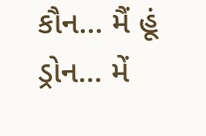કૌન... મૈં હૂં ડ્રોન... મેં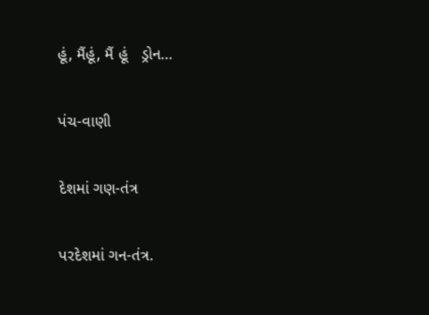હૂં, મૈંહૂં, મૈં હૂં   ડ્રોન...

પંચ-વાણી

દેશમાં ગણ-તંત્ર

પરદેશમાં ગન-તંત્ર.